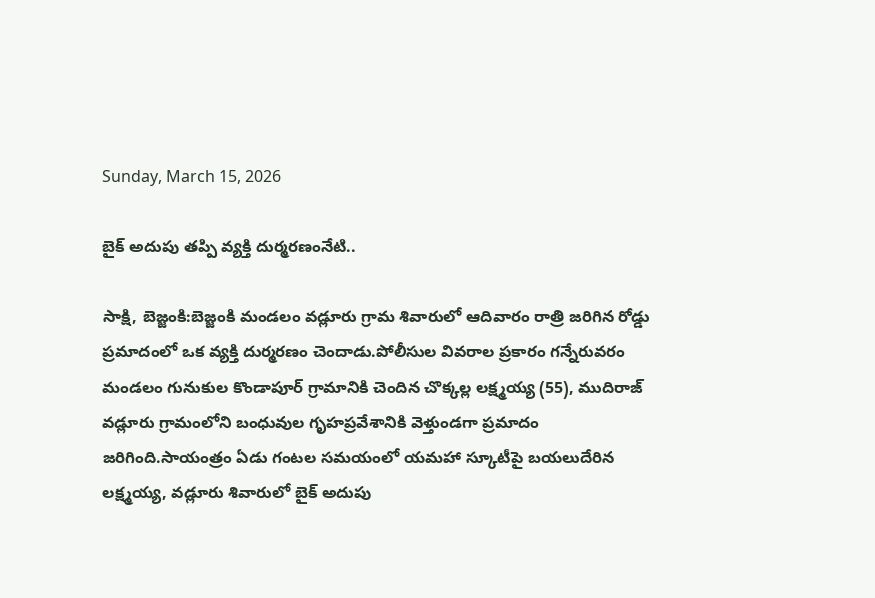Sunday, March 15, 2026

బైక్ అదుపు తప్పి వ్యక్తి దుర్మరణంనేటి..

సాక్షి, బెజ్జంకి:బెజ్జంకి మండలం వడ్లూరు గ్రామ శివారులో ఆదివారం రాత్రి జరిగిన రోడ్డు ప్రమాదంలో ఒక వ్యక్తి దుర్మరణం చెందాడు.పోలీసుల వివరాల ప్రకారం గన్నేరువరం మండలం గునుకుల కొండాపూర్ గ్రామానికి చెందిన చొక్కల్ల లక్ష్మయ్య (55), ముదిరాజ్ వడ్లూరు గ్రామంలోని బంధువుల గృహప్రవేశానికి వెళ్తుండగా ప్రమాదం జరిగింది.సాయంత్రం ఏడు గంటల సమయంలో యమహా స్కూటీపై బయలుదేరిన లక్ష్మయ్య, వడ్లూరు శివారులో బైక్ అదుపు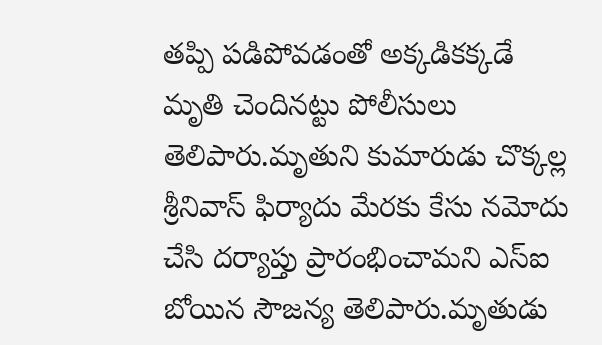తప్పి పడిపోవడంతో అక్కడికక్కడే మృతి చెందినట్టు పోలీసులు తెలిపారు.మృతుని కుమారుడు చొక్కల్ల శ్రీనివాస్ ఫిర్యాదు మేరకు కేసు నమోదు చేసి దర్యాప్తు ప్రారంభించామని ఎస్ఐ బోయిన సౌజన్య తెలిపారు.మృతుడు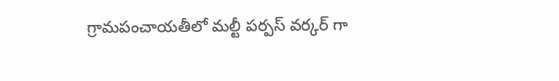గ్రామపంచాయతీలో మల్టీ పర్పస్ వర్కర్ గా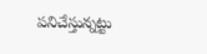పనిచేస్తున్నట్టు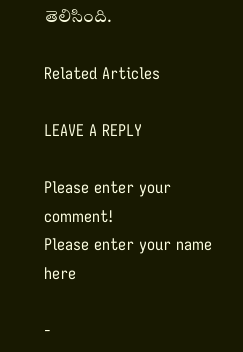తెలిసింది.

Related Articles

LEAVE A REPLY

Please enter your comment!
Please enter your name here

-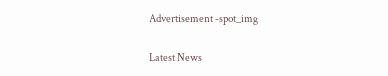Advertisement -spot_img

Latest News